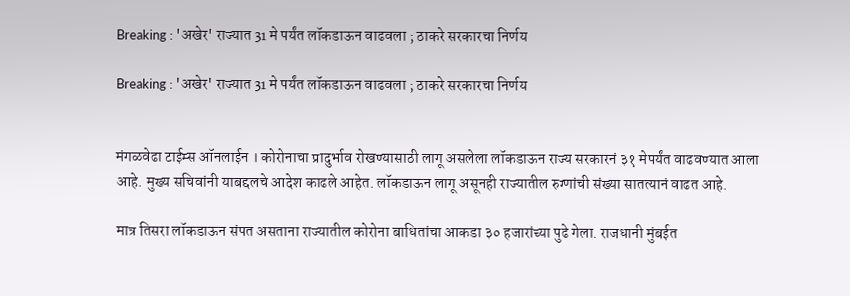Breaking : 'अखेर' राज्यात 31 मे पर्यंत लॉकडाऊन वाढवला ; ठाकरे सरकारचा निर्णय

Breaking : 'अखेर' राज्यात 31 मे पर्यंत लॉकडाऊन वाढवला ; ठाकरे सरकारचा निर्णय


मंगळवेढा टाईम्स ऑनलाईन । कोरोनाचा प्रादुर्भाव रोखण्यासाठी लागू असलेला लॉकडाऊन राज्य सरकारनं ३१ मेपर्यंत वाढवण्यात आला आहे. मुख्य सचिवांनी याबद्दलचे आदेश काढले आहेत. लॉकडाऊन लागू असूनही राज्यातील रुग्णांची संख्या सातत्यानं वाढत आहे.

मात्र तिसरा लॉकडाऊन संपत असताना राज्यातील कोरोना बाधितांचा आकडा ३० हजारांच्या पुढे गेला. राजधानी मुंबईत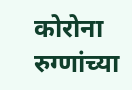कोरोना रुग्णांच्या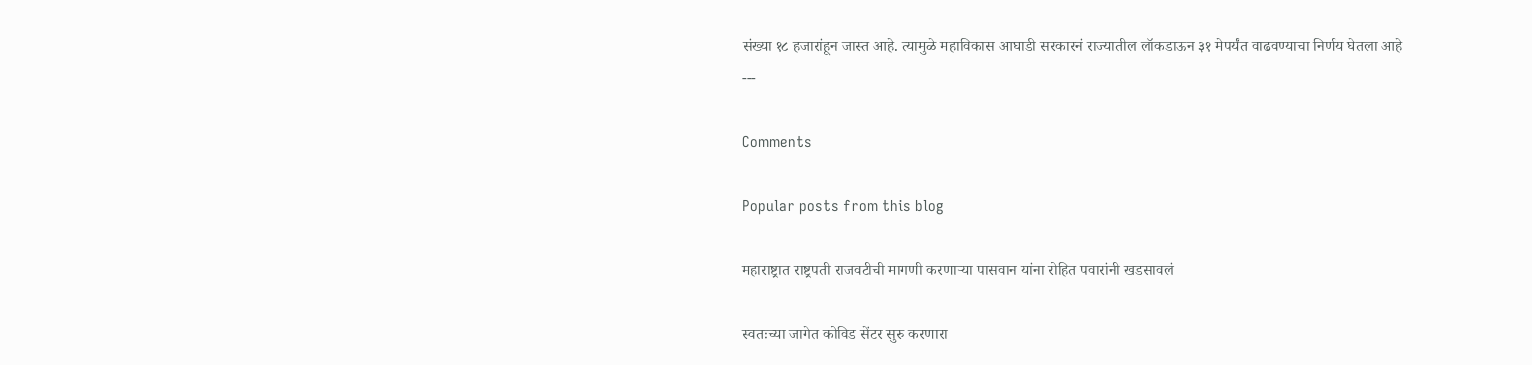संख्या १८ हजारांहून जास्त आहे. त्यामुळे महाविकास आघाडी सरकारनं राज्यातील लॉकडाऊन ३१ मेपर्यंत वाढवण्याचा निर्णय घेतला आहे
---

Comments

Popular posts from this blog

महाराष्ट्रात राष्ट्रपती राजवटीची मागणी करणाऱ्या पासवान यांना रोहित पवारांनी खडसावलं

स्वतःच्या जागेत कोविड सेंटर सुरु करणारा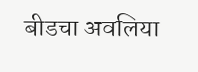बीडचा अवलिया